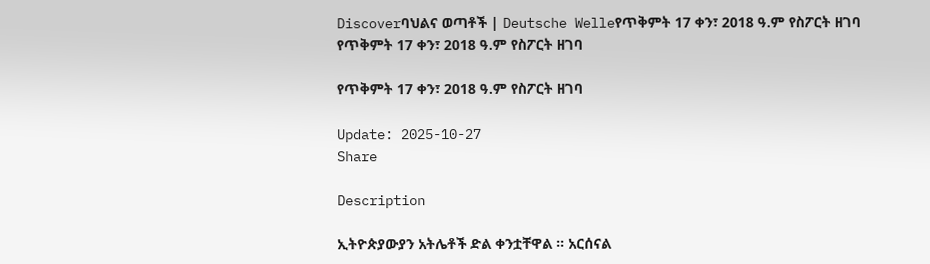Discoverባህልና ወጣቶች | Deutsche Welleየጥቅምት 17 ቀን፣ 2018 ዓ.ም የስፖርት ዘገባ
የጥቅምት 17 ቀን፣ 2018 ዓ.ም የስፖርት ዘገባ

የጥቅምት 17 ቀን፣ 2018 ዓ.ም የስፖርት ዘገባ

Update: 2025-10-27
Share

Description

ኢትዮጵያውያን አትሌቶች ድል ቀንቷቸዋል ። አርሰናል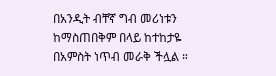በአንዲት ብቸኛ ግብ መሪነቱን ከማስጠበቅም በላይ ከተከታዬ በአምስት ነጥብ መራቅ ችሏል ።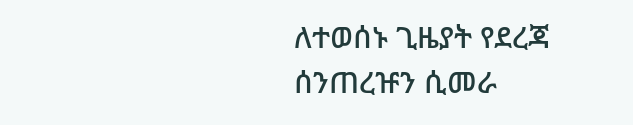ለተወሰኑ ጊዜያት የደረጃ ሰንጠረዡን ሲመራ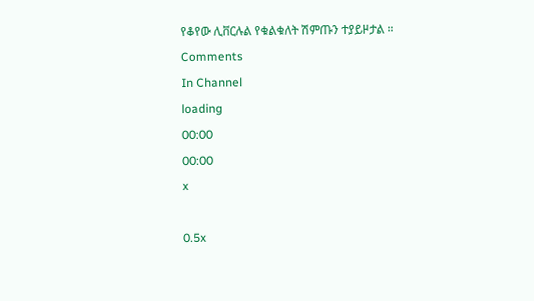የቆየው ሊቨርሉል የቁልቁለት ሽምጡን ተያይዞታል ።
Comments
In Channel
loading
00:00
00:00
x

0.5x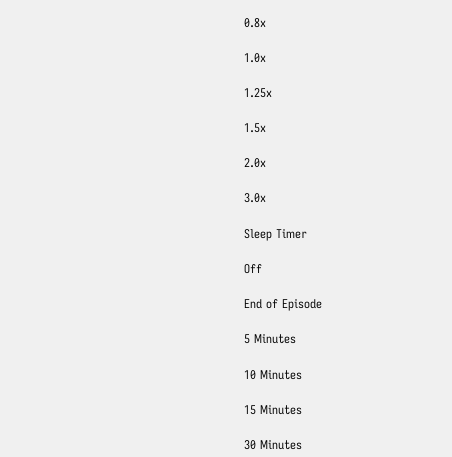0.8x

1.0x

1.25x

1.5x

2.0x

3.0x

Sleep Timer

Off

End of Episode

5 Minutes

10 Minutes

15 Minutes

30 Minutes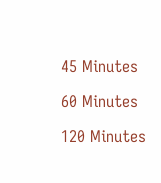45 Minutes

60 Minutes

120 Minutes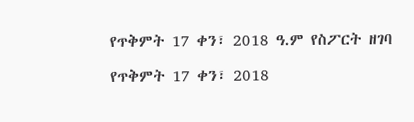የጥቅምት 17 ቀን፣ 2018 ዓ.ም የስፖርት ዘገባ

የጥቅምት 17 ቀን፣ 2018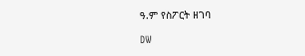ዓ.ም የስፖርት ዘገባ

DW